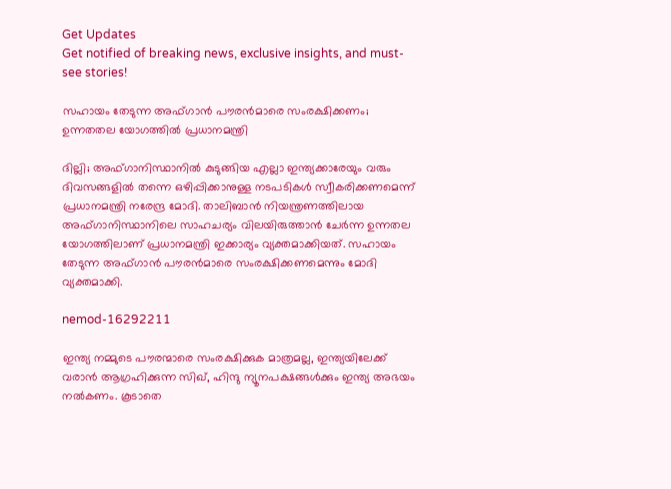Get Updates
Get notified of breaking news, exclusive insights, and must-see stories!

സഹായം തേടുന്ന അഫ്ഗാൻ പൗരൻമാരെ സംരക്ഷിക്കണം; ഉന്നതതല യോഗത്തിൽ പ്രധാനമന്ത്രി

ദില്ലി; അഫ്ഗാനിസ്ഥാനിൽ കുടുങ്ങിയ എല്ലാ ഇന്ത്യക്കാരേയും വരും ദിവസങ്ങളിൽ തന്നെ ഒഴിപ്പിക്കാനുള്ള നടപടികൾ സ്വീകരിക്കണമെന്ന് പ്രധാനമന്ത്രി നരേന്ദ്ര മോദി. താലിബാൻ നിയന്ത്രണത്തിലായ അഫ്ഗാനിസ്ഥാനിലെ സാഹചര്യം വിലയിരുത്താൻ ചേർന്ന ഉന്നതല യോഗത്തിലാണ് പ്രധാനമന്ത്രി ഇക്കാര്യം വ്യക്തമാക്കിയത്. സഹായം തേടുന്ന അഫ്ഗാൻ പൗരൻമാരെ സംരക്ഷിക്കണമെന്നും മോദി വ്യക്തമാക്കി.

nemod-16292211

ഇന്ത്യ നമ്മുടെ പൗരന്മാരെ സംരക്ഷിക്കുക മാത്രമല്ല, ഇന്ത്യയിലേക്ക് വരാൻ ആഗ്രഹിക്കുന്ന സിഖ്, ഹിന്ദു ന്യൂനപക്ഷങ്ങൾക്കും ഇന്ത്യ അഭയം നൽകണം. കൂടാതെ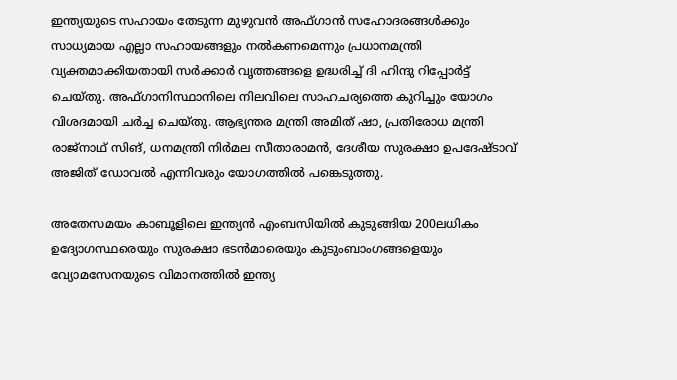ഇന്ത്യയുടെ സഹായം തേടുന്ന മുഴുവൻ അഫ്ഗാൻ സഹോദരങ്ങൾക്കും സാധ്യമായ എല്ലാ സഹായങ്ങളും നൽകണമെന്നും പ്രധാനമന്ത്രി വ്യക്തമാക്കിയതായി സർക്കാർ വൃത്തങ്ങളെ ഉദ്ധരിച്ച് ദി ഹിന്ദു റിപ്പോർട്ട് ചെയ്തു. അഫ്ഗാനിസ്ഥാനിലെ നിലവിലെ സാഹചര്യത്തെ കുറിച്ചും യോഗം വിശദമായി ചർച്ച ചെയ്തു. ആഭ്യന്തര മന്ത്രി അമിത് ഷാ, പ്രതിരോധ മന്ത്രി രാജ്‌നാഥ് സിങ്, ധനമന്ത്രി നിര്‍മല സീതാരാമന്‍, ദേശീയ സുരക്ഷാ ഉപദേഷ്ടാവ് അജിത് ഡോവല്‍ എന്നിവരും യോഗത്തിൽ പങ്കെടുത്തു.

അതേസമയം കാബൂളിലെ ഇന്ത്യന്‍ എംബസിയില്‍ കുടുങ്ങിയ 200ലധികം ഉദ്യോഗസ്ഥരെയും സുരക്ഷാ ഭടന്‍മാരെയും കുടുംബാംഗങ്ങളെയും വ്യോമസേനയുടെ വിമാനത്തിൽ ഇന്ത്യ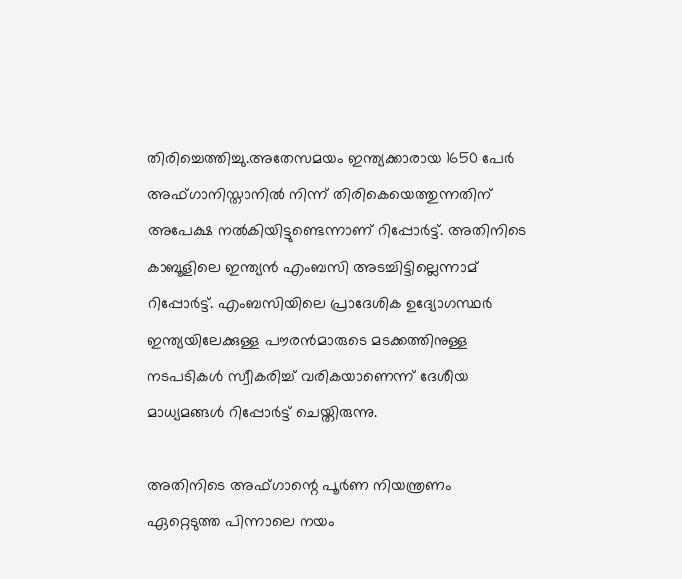തിരിച്ചെത്തിച്ചു.അതേസമയം ഇന്ത്യക്കാരായ 1650 പേര്‍ അഫ്ഗാനിസ്താനില്‍ നിന്ന് തിരികെയെത്തുന്നതിന് അപേക്ഷ നല്‍കിയിട്ടുണ്ടെന്നാണ് റിപ്പോർട്ട്. അതിനിടെ കാബൂളിലെ ഇന്ത്യൻ എംബസി അടച്ചിട്ടില്ലെന്നാമ് റിപ്പോർട്ട്. എംബസിയിലെ പ്രാദേശിക ഉദ്യോഗസ്ഥർ ഇന്ത്യയിലേക്കുള്ള പൗരൻമാരുടെ മടക്കത്തിനുള്ള നടപടികൾ സ്വീകരിച്ച് വരികയാണെന്ന് ദേശീയ മാധ്യമങ്ങൾ റിപ്പോർട്ട് ചെയ്തിരുന്നു.

അതിനിടെ അഫ്ഗാന്റെ പൂർണ നിയന്ത്രണം ഏറ്റെടുത്ത പിന്നാലെ നയം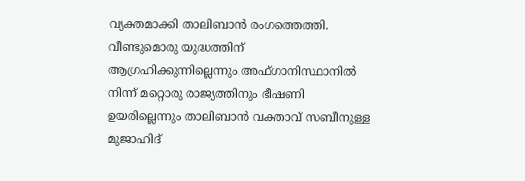വ്യക്തമാക്കി താലിബാൻ രംഗത്തെത്തി. വീണ്ടുമൊരു യുദ്ധത്തിന് ആഗ്രഹിക്കുന്നില്ലെന്നും അഫ്ഗാനിസ്ഥാനിൽ നിന്ന് മറ്റൊരു രാജ്യത്തിനും ഭീഷണി ഉയരില്ലെന്നും താലിബാന്‍ വക്താവ് സബീനുള്ള മുജാഹിദ്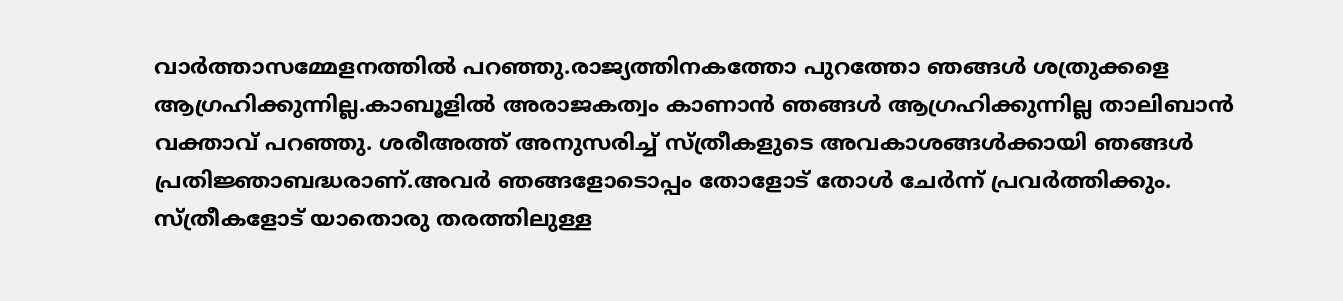വാര്‍ത്താസമ്മേളനത്തില്‍ പറഞ്ഞു.രാജ്യത്തിനകത്തോ പുറത്തോ ഞങ്ങള്‍ ശത്രുക്കളെ ആഗ്രഹിക്കുന്നില്ല.കാബൂളിൽ അരാജകത്വം കാണാൻ ഞങ്ങൾ ആഗ്രഹിക്കുന്നില്ല താലിബാൻ വക്താവ് പറഞ്ഞു. ശരീഅത്ത് അനുസരിച്ച് സ്ത്രീകളുടെ അവകാശങ്ങൾക്കായി ഞങ്ങൾ പ്രതിജ്ഞാബദ്ധരാണ്.അവർ ഞങ്ങളോടൊപ്പം തോളോട് തോൾ ചേർന്ന് പ്രവർത്തിക്കും. സ്ത്രീകളോട് യാതൊരു തരത്തിലുള്ള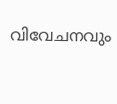വിവേചനവും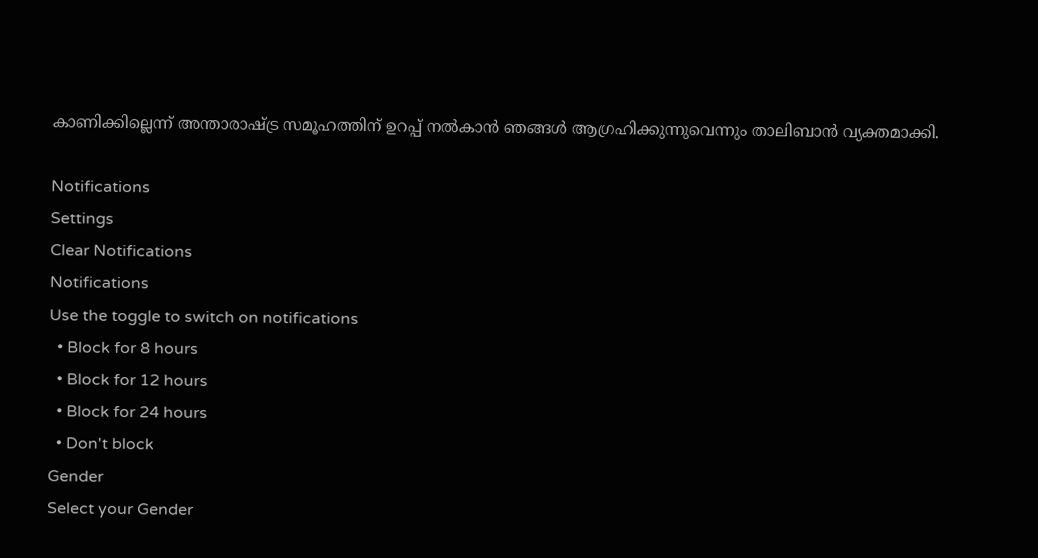കാണിക്കില്ലെന്ന് അന്താരാഷ്ട്ര സമൂഹത്തിന് ഉറപ്പ് നൽകാൻ ഞങ്ങൾ ആഗ്രഹിക്കുന്നുവെന്നും താലിബാൻ വ്യക്തമാക്കി.

Notifications
Settings
Clear Notifications
Notifications
Use the toggle to switch on notifications
  • Block for 8 hours
  • Block for 12 hours
  • Block for 24 hours
  • Don't block
Gender
Select your Gender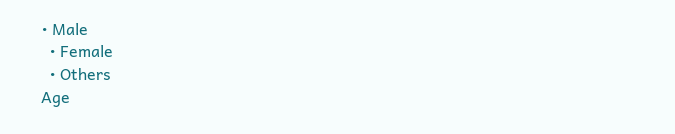• Male
  • Female
  • Others
Age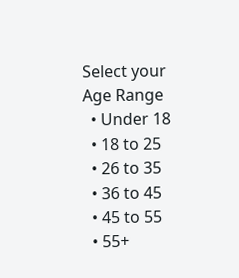Select your Age Range
  • Under 18
  • 18 to 25
  • 26 to 35
  • 36 to 45
  • 45 to 55
  • 55+